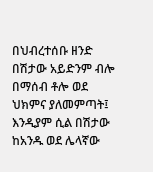በህብረተሰቡ ዘንድ በሽታው አይድንም ብሎ በማሰብ ቶሎ ወደ ህክምና ያለመምጣት፤ እንዲያም ሲል በሽታው ከአንዱ ወደ ሌላኛው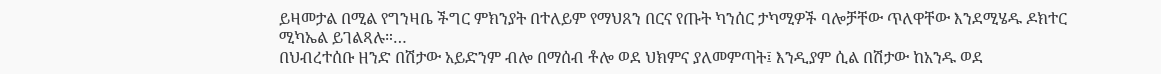ይዛመታል በሚል የግንዛቤ ችግር ምክንያት በተለይም የማህጸን በርና የጡት ካንሰር ታካሚዎች ባሎቻቸው ጥለዋቸው እንደሚሄዱ ዶክተር ሚካኤል ይገልጻሉ።…
በህብረተሰቡ ዘንድ በሽታው አይድንም ብሎ በማሰብ ቶሎ ወደ ህክምና ያለመምጣት፤ እንዲያም ሲል በሽታው ከአንዱ ወደ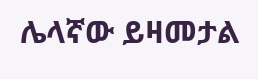ሌላኛው ይዛመታል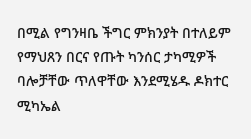በሚል የግንዛቤ ችግር ምክንያት በተለይም የማህጸን በርና የጡት ካንሰር ታካሚዎች ባሎቻቸው ጥለዋቸው እንደሚሄዱ ዶክተር ሚካኤል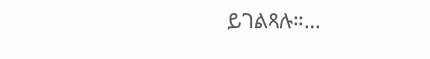ይገልጻሉ።…